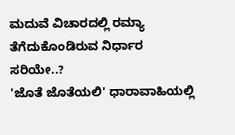ಮದುವೆ ವಿಚಾರದಲ್ಲಿ ರಮ್ಯಾ ತೆಗೆದುಕೊಂಡಿರುವ ನಿರ್ಧಾರ ಸರಿಯೇ..?
'ಜೊತೆ ಜೊತೆಯಲಿ' ಧಾರಾವಾಹಿಯಲ್ಲಿ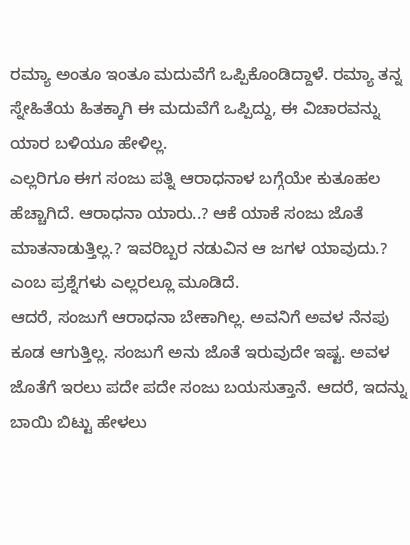ರಮ್ಯಾ ಅಂತೂ ಇಂತೂ ಮದುವೆಗೆ ಒಪ್ಪಿಕೊಂಡಿದ್ದಾಳೆ. ರಮ್ಯಾ ತನ್ನ ಸ್ನೇಹಿತೆಯ ಹಿತಕ್ಕಾಗಿ ಈ ಮದುವೆಗೆ ಒಪ್ಪಿದ್ದು, ಈ ವಿಚಾರವನ್ನು ಯಾರ ಬಳಿಯೂ ಹೇಳಿಲ್ಲ.
ಎಲ್ಲರಿಗೂ ಈಗ ಸಂಜು ಪತ್ನಿ ಆರಾಧನಾಳ ಬಗ್ಗೆಯೇ ಕುತೂಹಲ ಹೆಚ್ಚಾಗಿದೆ. ಆರಾಧನಾ ಯಾರು..? ಆಕೆ ಯಾಕೆ ಸಂಜು ಜೊತೆ ಮಾತನಾಡುತ್ತಿಲ್ಲ.? ಇವರಿಬ್ಬರ ನಡುವಿನ ಆ ಜಗಳ ಯಾವುದು.? ಎಂಬ ಪ್ರಶ್ನೆಗಳು ಎಲ್ಲರಲ್ಲೂ ಮೂಡಿದೆ.
ಆದರೆ, ಸಂಜುಗೆ ಆರಾಧನಾ ಬೇಕಾಗಿಲ್ಲ. ಅವನಿಗೆ ಅವಳ ನೆನಪು ಕೂಡ ಆಗುತ್ತಿಲ್ಲ. ಸಂಜುಗೆ ಅನು ಜೊತೆ ಇರುವುದೇ ಇಷ್ಟ. ಅವಳ ಜೊತೆಗೆ ಇರಲು ಪದೇ ಪದೇ ಸಂಜು ಬಯಸುತ್ತಾನೆ. ಆದರೆ, ಇದನ್ನು ಬಾಯಿ ಬಿಟ್ಟು ಹೇಳಲು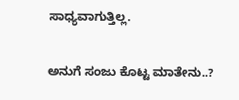ಸಾಧ್ಯವಾಗುತ್ತಿಲ್ಲ.

ಅನುಗೆ ಸಂಜು ಕೊಟ್ಟ ಮಾತೇನು..?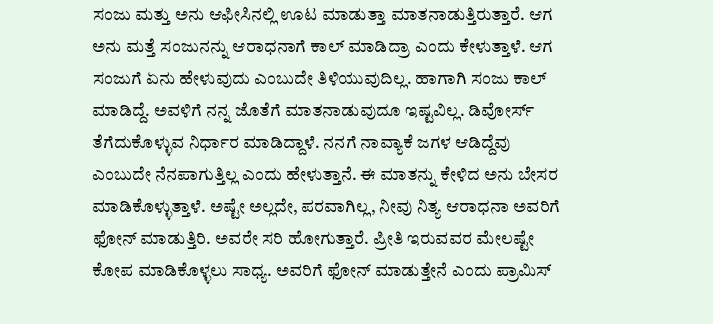ಸಂಜು ಮತ್ತು ಅನು ಆಫೀಸಿನಲ್ಲಿ ಊಟ ಮಾಡುತ್ತಾ ಮಾತನಾಡುತ್ತಿರುತ್ತಾರೆ. ಆಗ ಅನು ಮತ್ತೆ ಸಂಜುನನ್ನು ಆರಾಧನಾಗೆ ಕಾಲ್ ಮಾಡಿದ್ರಾ ಎಂದು ಕೇಳುತ್ತಾಳೆ. ಆಗ ಸಂಜುಗೆ ಏನು ಹೇಳುವುದು ಎಂಬುದೇ ತಿಳಿಯುವುದಿಲ್ಲ. ಹಾಗಾಗಿ ಸಂಜು ಕಾಲ್ ಮಾಡಿದ್ದೆ. ಅವಳಿಗೆ ನನ್ನ ಜೊತೆಗೆ ಮಾತನಾಡುವುದೂ ಇಷ್ಟವಿಲ್ಲ. ಡಿವೋರ್ಸ್ ತೆಗೆದುಕೊಳ್ಳುವ ನಿರ್ಧಾರ ಮಾಡಿದ್ದಾಳೆ. ನನಗೆ ನಾವ್ಯಾಕೆ ಜಗಳ ಆಡಿದ್ದೆವು ಎಂಬುದೇ ನೆನಪಾಗುತ್ತಿಲ್ಲ ಎಂದು ಹೇಳುತ್ತಾನೆ. ಈ ಮಾತನ್ನು ಕೇಳಿದ ಅನು ಬೇಸರ ಮಾಡಿಕೊಳ್ಳುತ್ತಾಳೆ. ಅಷ್ಟೇ ಅಲ್ಲದೇ, ಪರವಾಗಿಲ್ಲ, ನೀವು ನಿತ್ಯ ಆರಾಧನಾ ಅವರಿಗೆ ಫೋನ್ ಮಾಡುತ್ತಿರಿ. ಅವರೇ ಸರಿ ಹೋಗುತ್ತಾರೆ. ಪ್ರೀತಿ ಇರುವವರ ಮೇಲಷ್ಟೇ ಕೋಪ ಮಾಡಿಕೊಳ್ಳಲು ಸಾಧ್ಯ. ಅವರಿಗೆ ಫೋನ್ ಮಾಡುತ್ತೇನೆ ಎಂದು ಪ್ರಾಮಿಸ್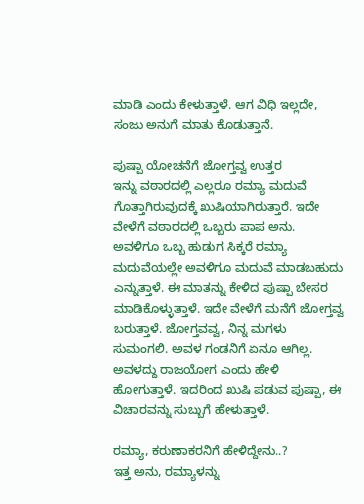ಮಾಡಿ ಎಂದು ಕೇಳುತ್ತಾಳೆ. ಆಗ ವಿಧಿ ಇಲ್ಲದೇ, ಸಂಜು ಅನುಗೆ ಮಾತು ಕೊಡುತ್ತಾನೆ.

ಪುಷ್ಪಾ ಯೋಚನೆಗೆ ಜೋಗ್ತವ್ವ ಉತ್ತರ
ಇನ್ನು ವಠಾರದಲ್ಲಿ ಎಲ್ಲರೂ ರಮ್ಯಾ ಮದುವೆ ಗೊತ್ತಾಗಿರುವುದಕ್ಕೆ ಖುಷಿಯಾಗಿರುತ್ತಾರೆ. ಇದೇ ವೇಳೆಗೆ ವಠಾರದಲ್ಲಿ ಒಬ್ಬರು ಪಾಪ ಅನು. ಅವಳಿಗೂ ಒಬ್ಬ ಹುಡುಗ ಸಿಕ್ಕರೆ ರಮ್ಯಾ ಮದುವೆಯಲ್ಲೇ ಅವಳಿಗೂ ಮದುವೆ ಮಾಡಬಹುದು ಎನ್ನುತ್ತಾಳೆ. ಈ ಮಾತನ್ನು ಕೇಳಿದ ಪುಷ್ಪಾ ಬೇಸರ ಮಾಡಿಕೊಳ್ಳುತ್ತಾಳೆ. ಇದೇ ವೇಳೆಗೆ ಮನೆಗೆ ಜೋಗ್ತವ್ವ ಬರುತ್ತಾಳೆ. ಜೋಗ್ತವವ್ವ, ನಿನ್ನ ಮಗಳು ಸುಮಂಗಲಿ. ಅವಳ ಗಂಡನಿಗೆ ಏನೂ ಆಗಿಲ್ಲ. ಅವಳದ್ದು ರಾಜಯೋಗ ಎಂದು ಹೇಳಿ ಹೋಗುತ್ತಾಳೆ. ಇದರಿಂದ ಖುಷಿ ಪಡುವ ಪುಷ್ಪಾ, ಈ ವಿಚಾರವನ್ನು ಸುಬ್ಬುಗೆ ಹೇಳುತ್ತಾಳೆ.

ರಮ್ಯಾ, ಕರುಣಾಕರನಿಗೆ ಹೇಳಿದ್ದೇನು..?
ಇತ್ತ ಅನು, ರಮ್ಯಾಳನ್ನು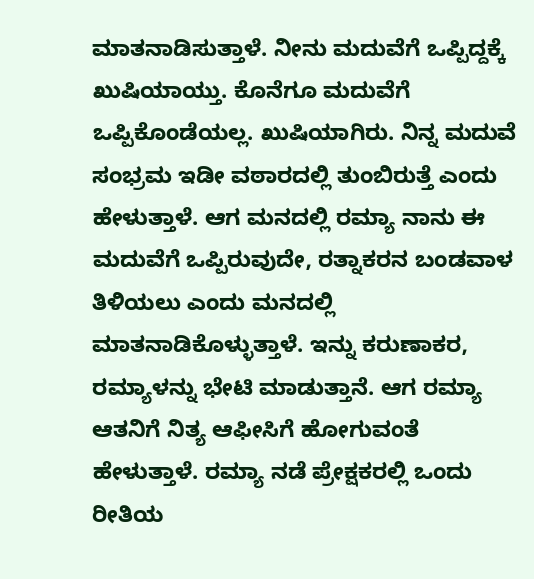ಮಾತನಾಡಿಸುತ್ತಾಳೆ. ನೀನು ಮದುವೆಗೆ ಒಪ್ಪಿದ್ದಕ್ಕೆ ಖುಷಿಯಾಯ್ತು. ಕೊನೆಗೂ ಮದುವೆಗೆ ಒಪ್ಪಿಕೊಂಡೆಯಲ್ಲ. ಖುಷಿಯಾಗಿರು. ನಿನ್ನ ಮದುವೆ ಸಂಭ್ರಮ ಇಡೀ ವಠಾರದಲ್ಲಿ ತುಂಬಿರುತ್ತೆ ಎಂದು ಹೇಳುತ್ತಾಳೆ. ಆಗ ಮನದಲ್ಲಿ ರಮ್ಯಾ ನಾನು ಈ ಮದುವೆಗೆ ಒಪ್ಪಿರುವುದೇ, ರತ್ನಾಕರನ ಬಂಡವಾಳ ತಿಳಿಯಲು ಎಂದು ಮನದಲ್ಲಿ ಮಾತನಾಡಿಕೊಳ್ಳುತ್ತಾಳೆ. ಇನ್ನು ಕರುಣಾಕರ, ರಮ್ಯಾಳನ್ನು ಭೇಟಿ ಮಾಡುತ್ತಾನೆ. ಆಗ ರಮ್ಯಾ ಆತನಿಗೆ ನಿತ್ಯ ಆಫೀಸಿಗೆ ಹೋಗುವಂತೆ ಹೇಳುತ್ತಾಳೆ. ರಮ್ಯಾ ನಡೆ ಪ್ರೇಕ್ಷಕರಲ್ಲಿ ಒಂದು ರೀತಿಯ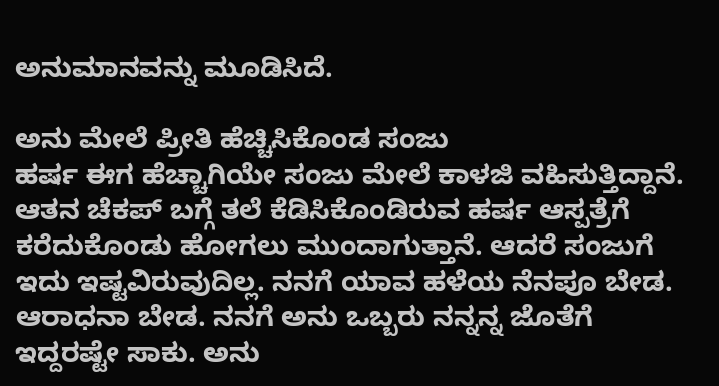ಅನುಮಾನವನ್ನು ಮೂಡಿಸಿದೆ.

ಅನು ಮೇಲೆ ಪ್ರೀತಿ ಹೆಚ್ಚಿಸಿಕೊಂಡ ಸಂಜು
ಹರ್ಷ ಈಗ ಹೆಚ್ಚಾಗಿಯೇ ಸಂಜು ಮೇಲೆ ಕಾಳಜಿ ವಹಿಸುತ್ತಿದ್ದಾನೆ. ಆತನ ಚೆಕಪ್ ಬಗ್ಗೆ ತಲೆ ಕೆಡಿಸಿಕೊಂಡಿರುವ ಹರ್ಷ ಆಸ್ಪತ್ರೆಗೆ ಕರೆದುಕೊಂಡು ಹೋಗಲು ಮುಂದಾಗುತ್ತಾನೆ. ಆದರೆ ಸಂಜುಗೆ ಇದು ಇಷ್ಟವಿರುವುದಿಲ್ಲ. ನನಗೆ ಯಾವ ಹಳೆಯ ನೆನಪೂ ಬೇಡ. ಆರಾಧನಾ ಬೇಡ. ನನಗೆ ಅನು ಒಬ್ಬರು ನನ್ನನ್ನ ಜೊತೆಗೆ ಇದ್ದರಷ್ಟೇ ಸಾಕು. ಅನು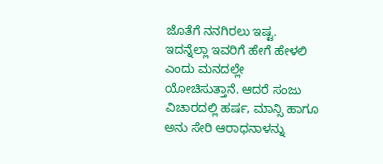ಜೊತೆಗೆ ನನಗಿರಲು ಇಷ್ಟ. ಇದನ್ನೆಲ್ಲಾ ಇವರಿಗೆ ಹೇಗೆ ಹೇಳಲಿ ಎಂದು ಮನದಲ್ಲೇ ಯೋಚಿಸುತ್ತಾನೆ. ಆದರೆ ಸಂಜು ವಿಚಾರದಲ್ಲಿ ಹರ್ಷ, ಮಾನ್ಸಿ ಹಾಗೂ ಅನು ಸೇರಿ ಆರಾಧನಾಳನ್ನು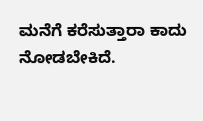ಮನೆಗೆ ಕರೆಸುತ್ತಾರಾ ಕಾದು ನೋಡಬೇಕಿದೆ.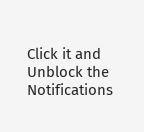Click it and Unblock the Notifications